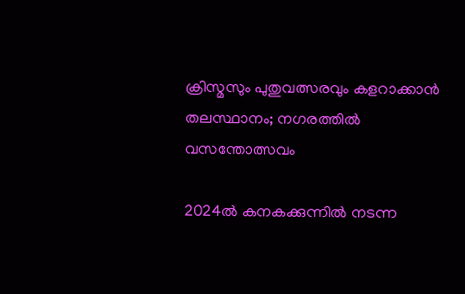ക്രിസ്മസും പുതുവത്സരവും കളറാക്കാൻ തലസ്ഥാനം; നഗരത്തിൽ വസന്തോത്സവം

2024ൽ കനകക്കുന്നിൽ നടന്ന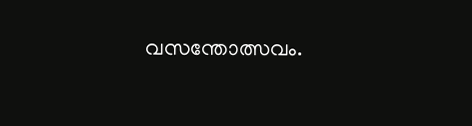വസന്തോത്സവം.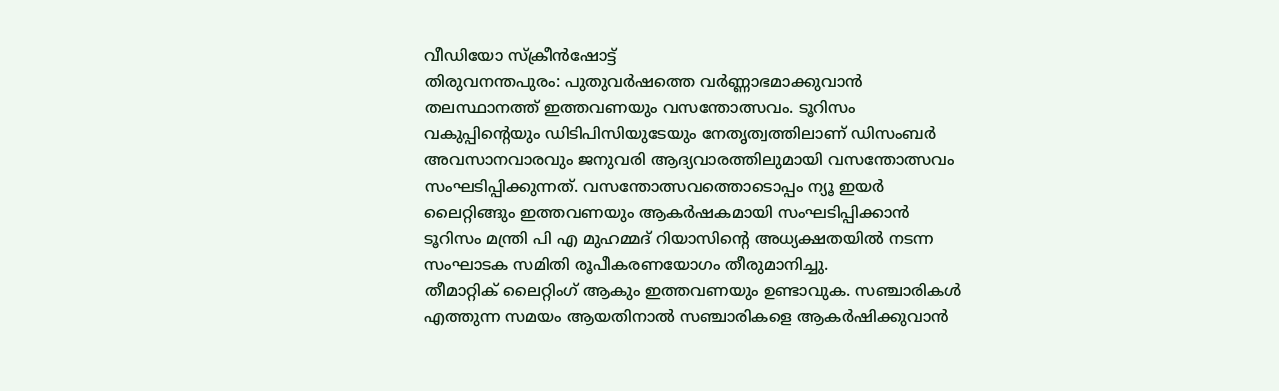വീഡിയോ സ്ക്രീൻഷോട്ട്
തിരുവനന്തപുരം: പുതുവർഷത്തെ വർണ്ണാഭമാക്കുവാൻ തലസ്ഥാനത്ത് ഇത്തവണയും വസന്തോത്സവം. ടൂറിസം വകുപ്പിന്റെയും ഡിടിപിസിയുടേയും നേതൃത്വത്തിലാണ് ഡിസംബർ അവസാനവാരവും ജനുവരി ആദ്യവാരത്തിലുമായി വസന്തോത്സവം സംഘടിപ്പിക്കുന്നത്. വസന്തോത്സവത്തൊടൊപ്പം ന്യൂ ഇയർ ലൈറ്റിങ്ങും ഇത്തവണയും ആകർഷകമായി സംഘടിപ്പിക്കാൻ ടൂറിസം മന്ത്രി പി എ മുഹമ്മദ് റിയാസിന്റെ അധ്യക്ഷതയിൽ നടന്ന സംഘാടക സമിതി രൂപീകരണയോഗം തീരുമാനിച്ചു.
തീമാറ്റിക് ലൈറ്റിംഗ് ആകും ഇത്തവണയും ഉണ്ടാവുക. സഞ്ചാരികൾ എത്തുന്ന സമയം ആയതിനാൽ സഞ്ചാരികളെ ആകർഷിക്കുവാൻ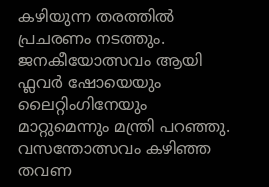കഴിയുന്ന തരത്തിൽ പ്രചരണം നടത്തും. ജനകീയോത്സവം ആയി ഫ്ലവർ ഷോയെയും ലൈറ്റിംഗിനേയും മാറ്റുമെന്നും മന്ത്രി പറഞ്ഞു. വസന്തോത്സവം കഴിഞ്ഞ തവണ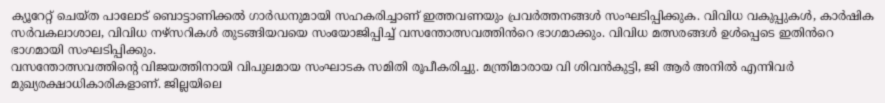ക്യൂറേറ്റ് ചെയ്ത പാലോട് ബൊട്ടാണിക്കൽ ഗാർഡനുമായി സഹകരിച്ചാണ് ഇത്തവണയും പ്രവർത്തനങ്ങൾ സംഘടിപ്പിക്കുക. വിവിധ വകുപ്പുകൾ, കാർഷിക സർവകലാശാല, വിവിധ നഴ്സറികൾ തുടങ്ങിയവയെ സംയോജിപ്പിച്ച് വസന്തോത്സവത്തിൻറെ ഭാഗമാക്കും. വിവിധ മത്സരങ്ങൾ ഉൾപ്പെടെ ഇതിൻറെ ഭാഗമായി സംഘടിപ്പിക്കും.
വസന്തോത്സവത്തിന്റെ വിജയത്തിനായി വിപുലമായ സംഘാടക സമിതി രൂപീകരിച്ചു. മന്ത്രിമാരായ വി ശിവൻകുട്ടി, ജി ആർ അനിൽ എന്നിവർ മുഖ്യരക്ഷാധികാരികളാണ്. ജില്ലയിലെ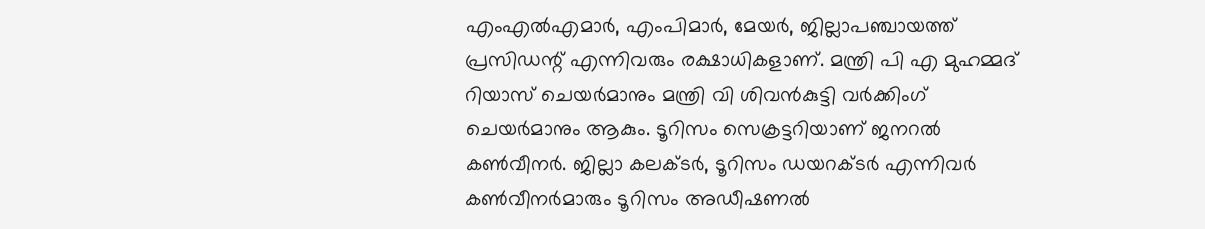എംഎൽഎമാർ, എംപിമാർ, മേയർ, ജില്ലാപഞ്ചായത്ത് പ്രസിഡന്റ് എന്നിവരും രക്ഷാധികളാണ്. മന്ത്രി പി എ മുഹമ്മദ് റിയാസ് ചെയർമാനും മന്ത്രി വി ശിവൻകുട്ടി വർക്കിംഗ് ചെയർമാനും ആകും. ടൂറിസം സെക്രട്ടറിയാണ് ജനറൽ കൺവീനർ. ജില്ലാ കലക്ടർ, ടൂറിസം ഡയറക്ടർ എന്നിവർ കൺവീനർമാരും ടൂറിസം അഡീഷണൽ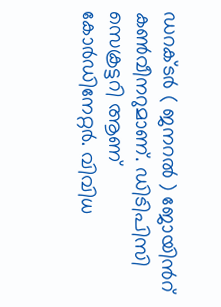ഡറക്ടർ ( ജനറൽ ) ജോയിൻറ് കൺവീനറുമാണ്. ഡിടിപിസി സെക്രട്ടറി ആണ് കോർഡിനേറ്റർ. വിവിധ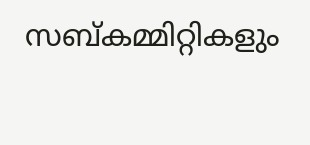സബ്കമ്മിറ്റികളും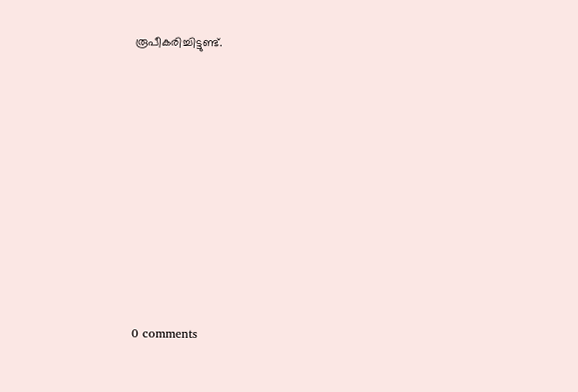രൂപീകരിച്ചിട്ടുണ്ട്.










0 comments